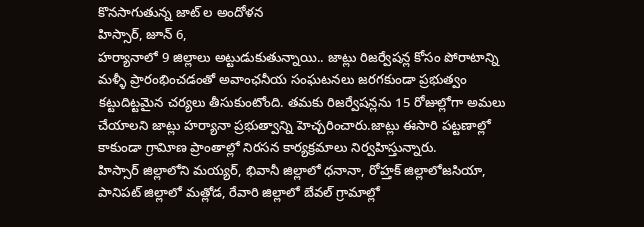కొనసాగుతున్న జాట్ ల అందోళన
హిస్సార్, జూన్ 6,
హర్యానాలో 9 జిల్లాలు అట్టుడుకుతున్నాయి.. జాట్లు రిజర్వేషన్ల కోసం పోరాటాన్ని మళ్ళీ ప్రారంభించడంతో అవాంఛనీయ సంఘటనలు జరగకుండా ప్రభుత్వం కట్టుదిట్టమైన చర్యలు తీసుకుంటోంది. తమకు రిజర్వేషన్లను 15 రోజుల్లోగా అమలు చేయాలని జాట్లు హర్యానా ప్రభుత్వాన్ని హెచ్చరించారు.జాట్లు ఈసారి పట్టణాల్లో కాకుండా గ్రావిూణ ప్రాంతాల్లో నిరసన కార్యక్రమాలు నిర్వహిస్తున్నారు.
హిస్సార్ జిల్లాలోని మయ్యర్, భివానీ జిల్లాలో ధనానా, రోహ్తక్ జిల్లాలోజసియా, పానిపట్ జిల్లాలో మత్లోడ, రేవారి జిల్లాలో బేవల్ గ్రామాల్లో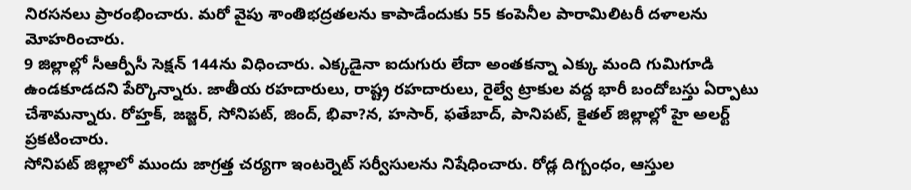నిరసనలు ప్రారంభించారు. మరో వైపు శాంతిభద్రతలను కాపాడేందుకు 55 కంపెనీల పారామిలిటరీ దళాలను మోహరించారు.
9 జిల్లాల్లో సీఆర్పీసీ సెక్షన్ 144ను విధించారు. ఎక్కడైనా ఐదుగురు లేదా అంతకన్నా ఎక్కు మంది గుమిగూడి ఉండకూడదని పేర్కొన్నారు. జాతీయ రహదారులు, రాష్ట్ర రహదారులు, రైల్వే ట్రాకుల వద్ద భారీ బందోబస్తు ఏర్పాటు చేశామన్నారు. రోహ్తక్, జజ్జర్, సోనిపట్, జింద్, భివా?న, హసార్, ఫతేబాద్, పానిపట్, కైతల్ జిల్లాల్లో హై అలర్ట్ ప్రకటించారు.
సోనిపట్ జిల్లాలో ముందు జాగ్రత్త చర్యగా ఇంటర్నెట్ సర్వీసులను నిషేధించారు. రోడ్ల దిగ్బంధం, ఆస్తుల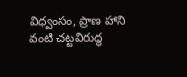విధ్వంసం, ప్రాణ హాని వంటి చట్టవిరుద్ధ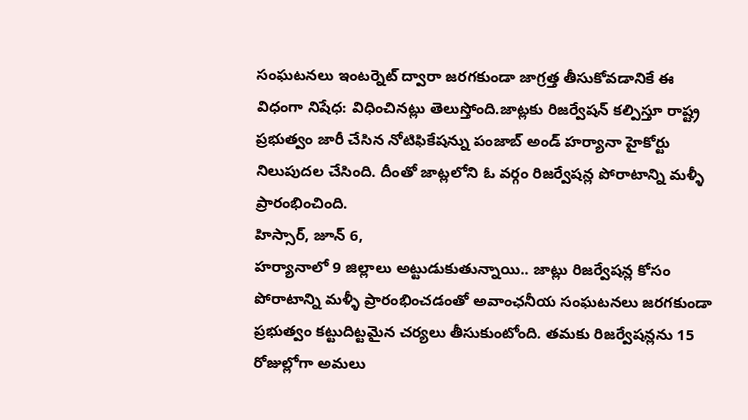సంఘటనలు ఇంటర్నెట్ ద్వారా జరగకుండా జాగ్రత్త తీసుకోవడానికే ఈ విధంగా నిషేధ: విధించినట్లు తెలుస్తోంది.జాట్లకు రిజర్వేషన్ కల్పిస్తూ రాష్ట్ర ప్రభుత్వం జారీ చేసిన నోటిఫికేషన్ను పంజాబ్ అండ్ హర్యానా హైకోర్టు నిలుపుదల చేసింది. దీంతో జాట్లలోని ఓ వర్గం రిజర్వేషన్ల పోరాటాన్ని మళ్ళీ ప్రారంభించింది.
హిస్సార్, జూన్ 6,
హర్యానాలో 9 జిల్లాలు అట్టుడుకుతున్నాయి.. జాట్లు రిజర్వేషన్ల కోసం పోరాటాన్ని మళ్ళీ ప్రారంభించడంతో అవాంఛనీయ సంఘటనలు జరగకుండా ప్రభుత్వం కట్టుదిట్టమైన చర్యలు తీసుకుంటోంది. తమకు రిజర్వేషన్లను 15 రోజుల్లోగా అమలు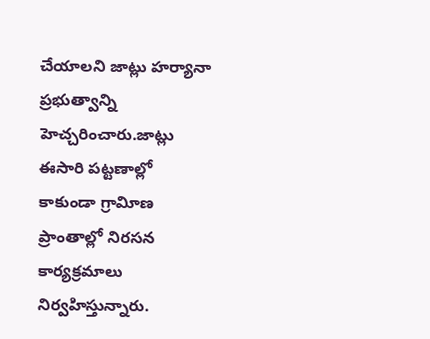చేయాలని జాట్లు హర్యానా ప్రభుత్వాన్ని హెచ్చరించారు.జాట్లు ఈసారి పట్టణాల్లో కాకుండా గ్రావిూణ ప్రాంతాల్లో నిరసన కార్యక్రమాలు నిర్వహిస్తున్నారు.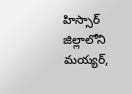హిస్సార్ జిల్లాలోని మయ్యర్,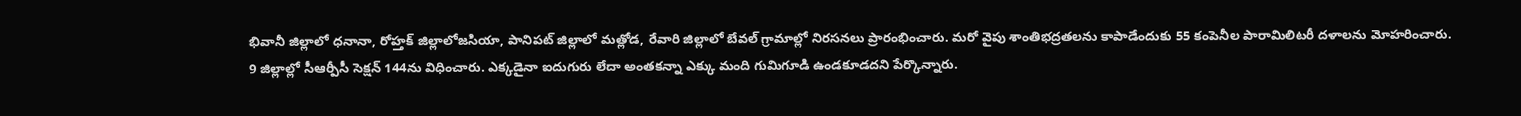భివానీ జిల్లాలో ధనానా, రోహ్తక్ జిల్లాలోజసియా, పానిపట్ జిల్లాలో మత్లోడ, రేవారి జిల్లాలో బేవల్ గ్రామాల్లో నిరసనలు ప్రారంభించారు. మరో వైపు శాంతిభద్రతలను కాపాడేందుకు 55 కంపెనీల పారామిలిటరీ దళాలను మోహరించారు.
9 జిల్లాల్లో సీఆర్పీసీ సెక్షన్ 144ను విధించారు. ఎక్కడైనా ఐదుగురు లేదా అంతకన్నా ఎక్కు మంది గుమిగూడి ఉండకూడదని పేర్కొన్నారు.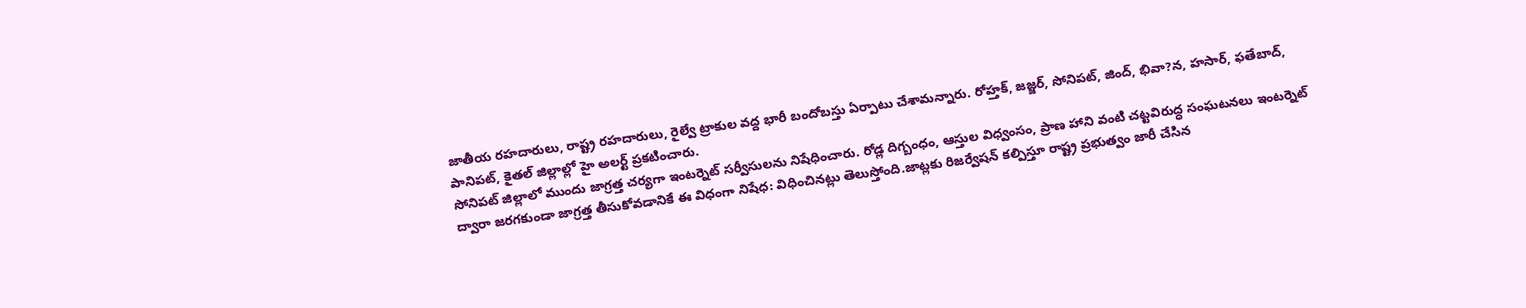జాతీయ రహదారులు, రాష్ట్ర రహదారులు, రైల్వే ట్రాకుల వద్ద భారీ బందోబస్తు ఏర్పాటు చేశామన్నారు. రోహ్తక్, జజ్జర్, సోనిపట్, జింద్, భివా?న, హసార్, ఫతేబాద్, పానిపట్, కైతల్ జిల్లాల్లో హై అలర్ట్ ప్రకటించారు.
సోనిపట్ జిల్లాలో ముందు జాగ్రత్త చర్యగా ఇంటర్నెట్ సర్వీసులను నిషేధించారు. రోడ్ల దిగ్బంధం, ఆస్తుల విధ్వంసం, ప్రాణ హాని వంటి చట్టవిరుద్ధ సంఘటనలు ఇంటర్నెట్ ద్వారా జరగకుండా జాగ్రత్త తీసుకోవడానికే ఈ విధంగా నిషేధ: విధించినట్లు తెలుస్తోంది.జాట్లకు రిజర్వేషన్ కల్పిస్తూ రాష్ట్ర ప్రభుత్వం జారీ చేసిన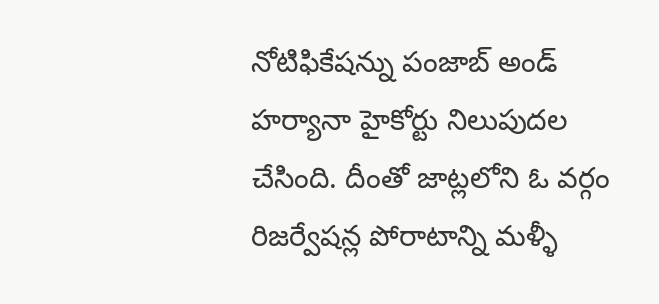నోటిఫికేషన్ను పంజాబ్ అండ్ హర్యానా హైకోర్టు నిలుపుదల చేసింది. దీంతో జాట్లలోని ఓ వర్గం రిజర్వేషన్ల పోరాటాన్ని మళ్ళీ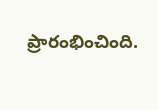ప్రారంభించింది.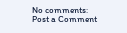No comments:
Post a Comment